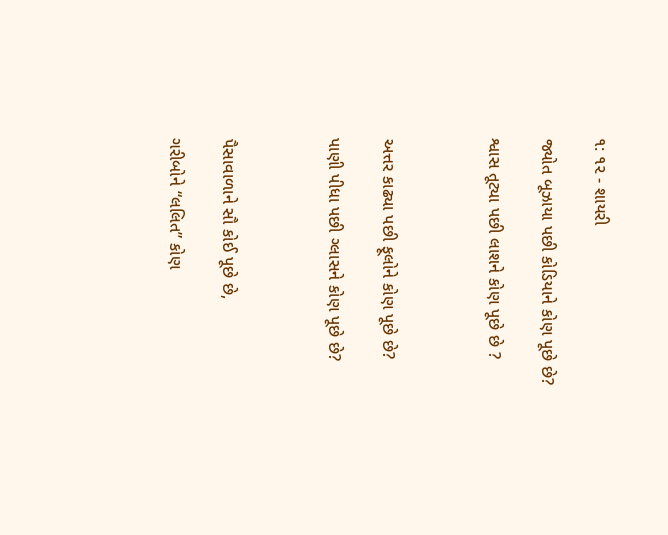૧: ૧૨ - શાયરી

જ્યોત બૂઝાયા પછી કોડિયાને કોણ પૂછે છે?

શ્વાસ તૂટ્યા પછી લાશને કોણ પૂછે છે ?



અત્તર કાઢ્યા પછી ફૂલોને કોણ પૂછે છે?

પાણી પીધા પછી ગ્લાસને કોણ પૂછે છે?



પૈસાવાળાને સૌ કોઈ પૂછે છે,

ગરીબોને “લલિત” કોણ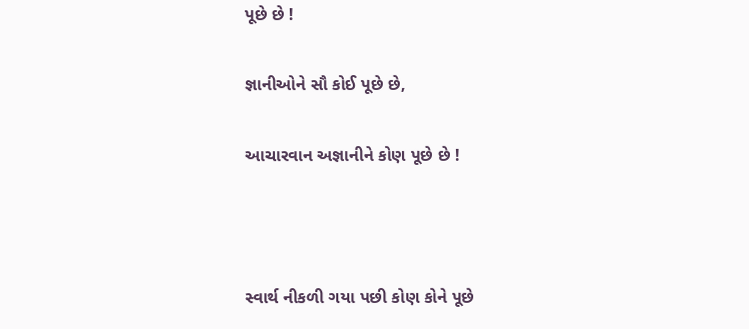પૂછે છે !

જ્ઞાનીઓને સૌ કોઈ પૂછે છે,

આચારવાન અજ્ઞાનીને કોણ પૂછે છે !



સ્વાર્થ નીકળી ગયા પછી કોણ કોને પૂછે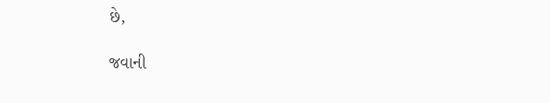છે,

જવાની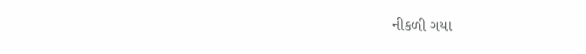નીકળી ગયા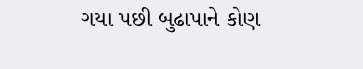ગયા પછી બુઢાપાને કોણ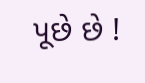પૂછે છે !